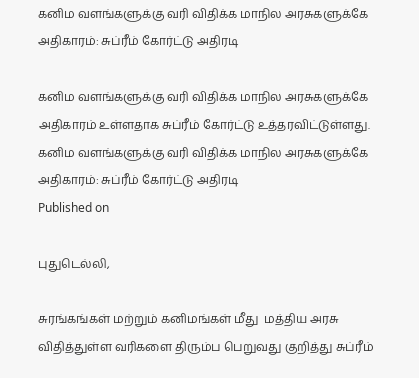கனிம வளங்களுக்கு வரி விதிக்க மாநில அரசுகளுக்கே அதிகாரம்: சுப்ரீம் கோர்ட்டு அதிரடி

கனிம வளங்களுக்கு வரி விதிக்க மாநில அரசுகளுக்கே அதிகாரம் உள்ளதாக சுப்ரீம் கோர்ட்டு உத்தரவிட்டுள்ளது.
கனிம வளங்களுக்கு வரி விதிக்க மாநில அரசுகளுக்கே அதிகாரம்: சுப்ரீம் கோர்ட்டு அதிரடி
Published on

புதுடெல்லி,

சுரங்கங்கள் மற்றும் கனிமங்கள் மீது  மத்திய அரசு விதித்துள்ள வரிகளை திரும்ப பெறுவது குறித்து சுப்ரீம்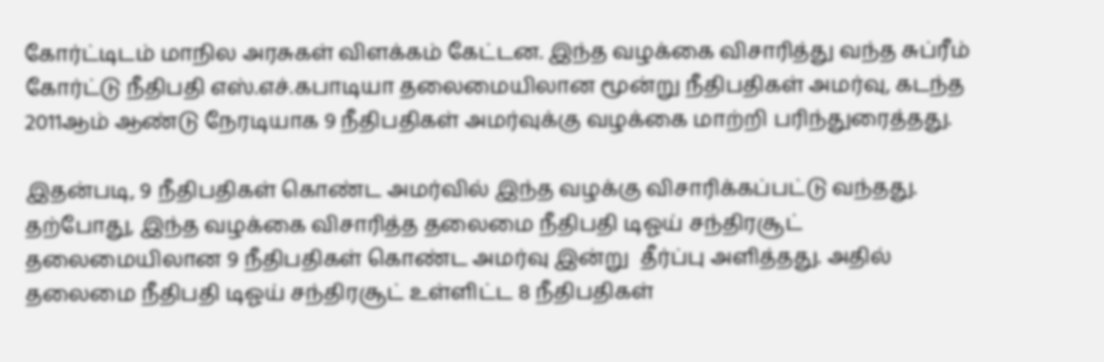கோர்ட்டிடம் மாநில அரசுகள் விளக்கம் கேட்டன. இந்த வழக்கை விசாரித்து வந்த சுப்ரீம் கோர்ட்டு நீதிபதி எஸ்.எச்.கபாடியா தலைமையிலான மூன்று நீதிபதிகள் அமர்வு, கடந்த 2011ஆம் ஆண்டு நேரடியாக 9 நீதிபதிகள் அமர்வுக்கு வழக்கை மாற்றி பரிந்துரைத்தது.

இதன்படி, 9 நீதிபதிகள் கொண்ட அமர்வில் இந்த வழக்கு விசாரிக்கப்பட்டு வந்தது. தற்போது, இந்த வழக்கை விசாரித்த தலைமை நீதிபதி டிஓய் சந்திரசூட் தலைமையிலான 9 நீதிபதிகள் கொண்ட அமர்வு இன்று  தீர்ப்பு அளித்தது. அதில்  தலைமை நீதிபதி டிஓய் சந்திரசூட் உள்ளிட்ட 8 நீதிபதிகள்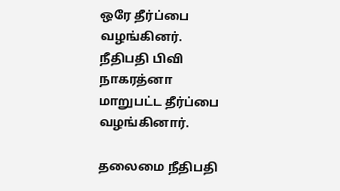ஒரே தீர்ப்பை வழங்கினர். நீதிபதி பிவி நாகரத்னா மாறுபட்ட தீர்ப்பை வழங்கினார்.

தலைமை நீதிபதி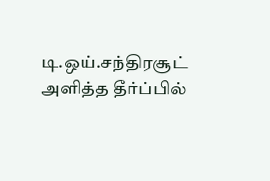டி.ஒய்.சந்திரசூட் அளித்த தீர்ப்பில்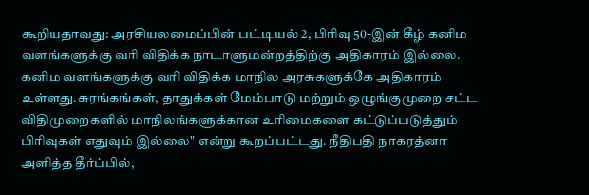கூறியதாவது: அரசியலமைப்பின் பட்டியல் 2, பிரிவு 50-இன் கீழ் கனிம வளங்களுக்கு வரி விதிக்க நாடாளுமன்றத்திற்கு அதிகாரம் இல்லை. கனிம வளங்களுக்கு வரி விதிக்க மாநில அரசுகளுக்கே அதிகாரம் உள்ளது.சுரங்கங்கள், தாதுக்கள் மேம்பாடு மற்றும் ஒழுங்குமுறை சட்ட விதிமுறைகளில் மாநிலங்களுக்கான உரிமைகளை கட்டுப்படுத்தும் பிரிவுகள் எதுவும் இல்லை" என்று கூறப்பட்டது. நீதிபதி நாகரத்னா அளித்த தீர்ப்பில்,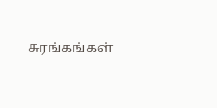சுரங்கங்கள்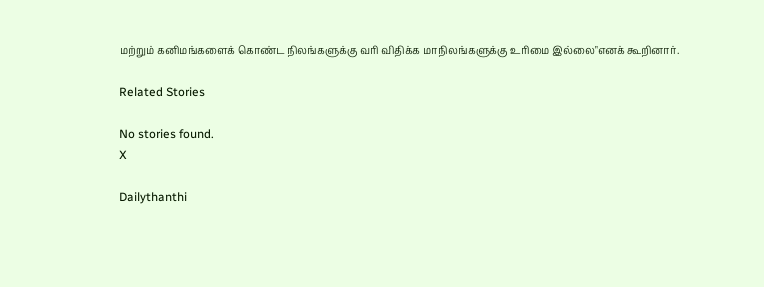மற்றும் கனிமங்களைக் கொண்ட நிலங்களுக்கு வரி விதிக்க மாநிலங்களுக்கு உரிமை இல்லை"எனக் கூறினார்.

Related Stories

No stories found.
X

Dailythanthi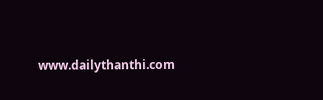www.dailythanthi.com